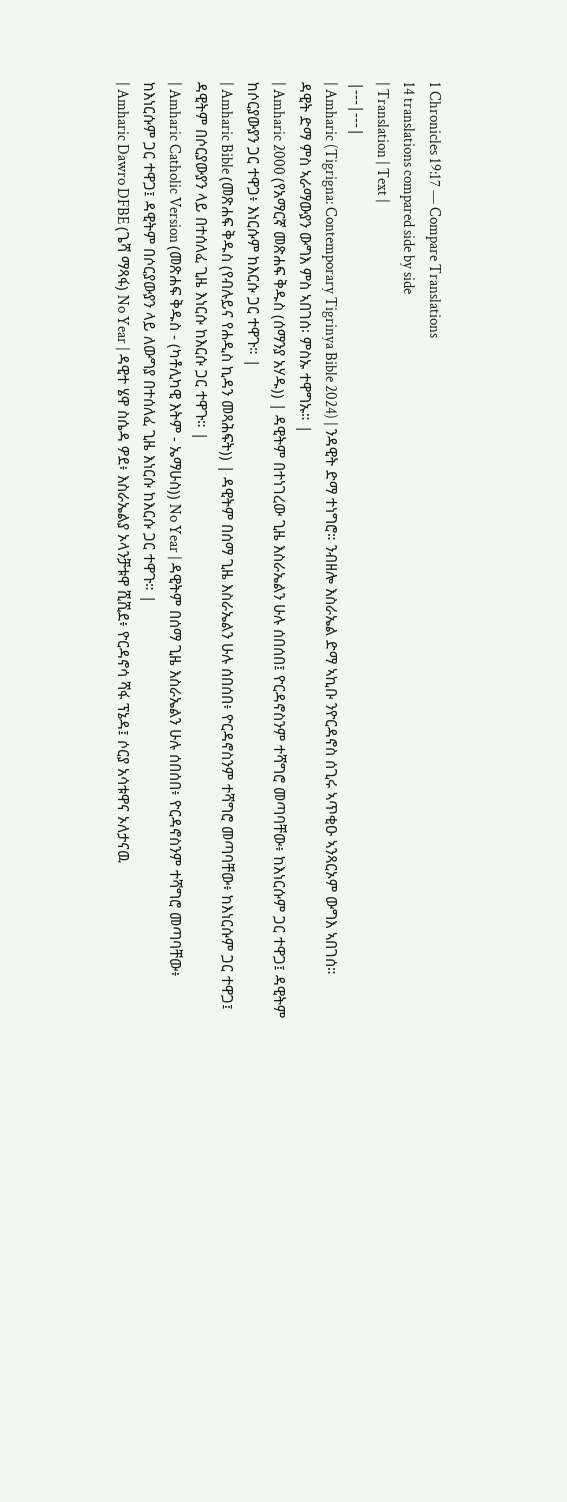1 Chronicles 19:17 — Compare Translations
14 translations compared side by side
| Translation | Text |
|---|---|
| Amharic (Tigrigna: Contemporary Tigrinya Bible 2024) | ንዳዊት ድማ ተነግሮ። ንብዘሎ እስራኤል ድማ ኣኪቡ ንዮርዳኖስ ሰጊሩ ኣጥቂዑ ኣንጻርኦም ውግእ ኣበገሰ። ዳዊት ድማ ምስ ኣራማውያን ውግእ ምስ ኣበገሰ፡ ምስኡ ተዋግኡ። |
| Amharic 2000 (የአማርኛ መጽሐፍ ቅዱስ (ሰማንያ አሃዱ)) | ዳዊትም በተነገረው ጊዜ እስራኤልን ሁሉ ሰበሰበ፤ ዮርዳኖስንም ተሻግሮ መጣባቸው፥ ከእነርሱም ጋር ተዋጋ፤ ዳዊትም ከሶርያውያን ጋር ተዋጋ፥ እነርሱም ከእርሱ ጋር ተዋጉ። |
| Amharic Bible (መጽሐፍ ቅዱስ (የብሉይና የሐዲስ ኪዳን መጻሕፍት)) | ዳዊትም በሰማ ጊዜ እስራኤልን ሁሉ ሰበሰበ፥ ዮርዳኖስንም ተሻግሮ መጣባቸው፥ ከእነርሱም ጋር ተዋጋ፤ ዳዊትም በሶርያውያን ላይ በተሰለፈ ጊዜ እነርሱ ከእርሱ ጋር ተዋጉ። |
| Amharic Catholic Version (መጽሐፍ ቅዱስ - (ካቶሊካዊ እትም - ኤማሁስ)) No Year | ዳዊትም በሰማ ጊዜ እስራኤልን ሁሉ ሰበሰበ፥ ዮርዳኖስንም ተሻግሮ መጣባቸው፥ ከእነርሱም ጋር ተዋጋ፤ ዳዊትም በሶርያውያን ላይ ለውግያ በተሰለፈ ጊዜ እነርሱ ከእርሱ ጋር ተዋጉ። |
| Amharic Dawro DFBE (ጌሻ ማጻፋ) No Year | ዳዊተ ሄዋ ስሴዳ ዎደ፥ እስራኤልያ ኦላንቻቱዋ ሺሺደ፥ ዮርዳኖሳ ሻፋ ፕኔዳ፤ ሶርያ አሳቱዋና ኦለታናዉ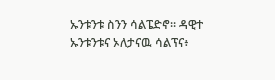ኡንቱንቱ ስንን ሳልፔድኖ። ዳዊተ ኡንቱንቱና ኦለታናዉ ሳልፕና፥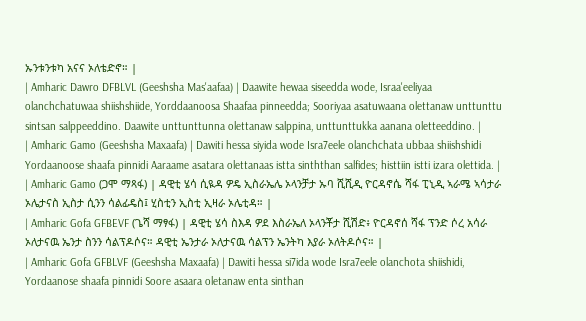ኡንቱንቱካ አናና ኦለቴድኖ። |
| Amharic Dawro DFBLVL (Geeshsha Mas'aafaa) | Daawite hewaa siseedda wode, Israa'eeliyaa olanchchatuwaa shiishshiide, Yorddaanoosa Shaafaa pinneedda; Sooriyaa asatuwaana olettanaw unttunttu sintsan salppeeddino. Daawite unttunttunna olettanaw salppina, unttunttukka aanana oletteeddino. |
| Amharic Gamo (Geeshsha Maxaafa) | Dawiti hessa siyida wode Isra7eele olanchchata ubbaa shiishshidi Yordaanoose shaafa pinnidi Aaraame asatara olettanaas istta sinththan salfides; histtiin istti izara olettida. |
| Amharic Gamo (ጋሞ ማጻፋ) | ዳዊቲ ሄሳ ሲዪዳ ዎዴ ኢስራኤሌ ኦላንቻታ ኡባ ሺሺዲ ዮርዳኖሴ ሻፋ ፒኒዲ ኣራሜ ኣሳታራ ኦሌታናስ ኢስታ ሲንን ሳልፊዴስ፤ ሂስቲን ኢስቲ ኢዛራ ኦሌቲዳ። |
| Amharic Gofa GFBEVF (ጌሻ ማፃፋ) | ዳዊቲ ሄሳ ስእዳ ዎደ እስራኤለ ኦላንቾታ ሺሽድ፥ ዮርዳኖሰ ሻፋ ፕንድ ሶረ አሳራ ኦለታናዉ ኤንታ ስንን ሳልፕዶሶና። ዳዊቲ ኤንታራ ኦለታናዉ ሳልፕን ኤንትካ እያራ ኦለትዶሶና። |
| Amharic Gofa GFBLVF (Geeshsha Maxaafa) | Dawiti hessa si7ida wode Isra7eele olanchota shiishidi, Yordaanose shaafa pinnidi Soore asaara oletanaw enta sinthan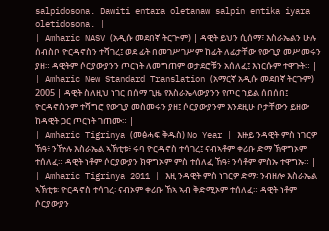salpidosona. Dawiti entara oletanaw salpin entika iyara oletidosona. |
| Amharic NASV (አዲሱ መደበኛ ትርጒም) | ዳዊት ይህን ሲሰማ፣ እስራኤልን ሁሉ ሰብስቦ ዮርዳኖስን ተሻገረ፤ ወደ ፊት በመገሥገሥም ከፊት ለፊታቸው የውጊያ መሥመሩን ያዘ። ዳዊትም ሶርያውያንን ጦርነት ለመግጠም ወታደሮቹን አሰለፈ፤ እነርሱም ተዋጉት። |
| Amharic New Standard Translation (አማርኛ አዲሱ መደበኛ ትርጉም) 2005 | ዳዊት ስለዚህ ነገር በሰማ ጊዜ የእስራኤላውያንን የጦር ኀይል ሰበሰበ፤ ዮርዳኖስንም ተሻግሮ የውጊያ መስመሩን ያዘ፤ ሶርያውያንም እንደዚሁ ቦታቸውን ይዘው ከዳዊት ጋር ጦርነት ገጠሙ። |
| Amharic Tigrinya (መፅሓፍ ቅዱስ) No Year | እዙይ ንዳዊት ምስ ነገርዎ ኸዓ፥ ንዅሉ እስራኤል ኣኽቲቱ፥ ሩባ ዮርዳኖስ ተሳገረ፤ ናብኣቶም ቀሪቡ ድማ ኽዋግኦም ተሰለፈ። ዳዊት ነቶም ሶርያውያን ክዋግኦም ምስ ተሰለፈ ኸዓ፥ ንሳቶም ምስኡ ተዋግኡ። |
| Amharic Tigrinya 2011 | እዚ ንዳዊት ምስ ነገርዎ ድማ፡ ንብዘሎ እስራኤል ኣኽቲቱ፡ ዮርዳኖስ ተሳገረ፡ ናብኦም ቀሪቡ ኸኣ ኣብ ቅድሚኦም ተሰለፈ። ዳዊት ነቶም ሶርያውያን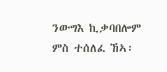ንውግእ ኪቃባበሎም ምስ ተሰለፈ ኸኣ፡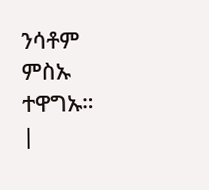ንሳቶም ምስኡ ተዋግኡ። |